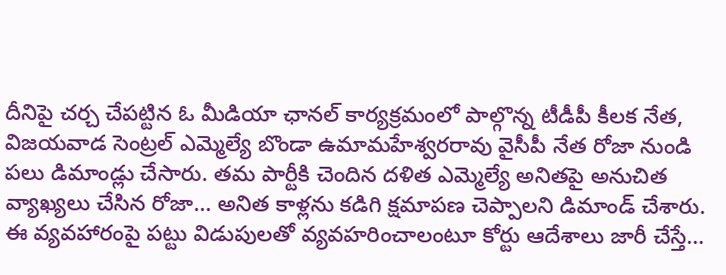దీనిపై చర్చ చేపట్టిన ఓ మీడియా ఛానల్ కార్యక్రమంలో పాల్గొన్న టీడీపీ కీలక నేత, విజయవాడ సెంట్రల్ ఎమ్మెల్యే బొండా ఉమామహేశ్వరరావు వైసీపీ నేత రోజా నుండి పలు డిమాండ్లు చేసారు. తమ పార్టీకి చెందిన దళిత ఎమ్మెల్యే అనితపై అనుచిత వ్యాఖ్యలు చేసిన రోజా… అనిత కాళ్లను కడిగి క్షమాపణ చెప్పాలని డిమాండ్ చేశారు. ఈ వ్యవహారంపై పట్టు విడుపులతో వ్యవహరించాలంటూ కోర్టు ఆదేశాలు జారీ చేస్తే…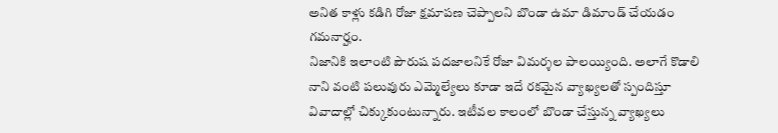అనిత కాళ్లు కడిగి రోజా క్షమాపణ చెప్పాలని బొండా ఉమా డిమాండ్ చేయడం గమనార్హం.
నిజానికి ఇలాంటి పౌరుష పదజాలనికే రోజా విమర్శల పాలయ్యింది. అలాగే కొడాలి నాని వంటి పలువురు ఎమ్మెల్యేలు కూడా ఇదే రకమైన వ్యాఖ్యలతో స్పందిస్తూ వివాదాల్లో చిక్కుకుంటున్నారు. ఇటీవల కాలంలో బొండా చేస్తున్న వ్యాఖ్యలు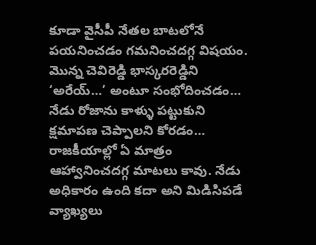కూడా వైసీపీ నేతల బాటలోనే పయనించడం గమనించదగ్గ విషయం. మొన్న చెవిరెడ్డి భాస్కరరెడ్డిని ‘అరేయ్…’ అంటూ సంభోదించడం… నేడు రోజాను కాళ్ళు పట్టుకుని క్షమాపణ చెప్పాలని కోరడం… రాజకీయాల్లో ఏ మాత్రం ఆహ్వానించదగ్గ మాటలు కావు. నేడు అధికారం ఉంది కదా అని మిడిసిపడే వ్యాఖ్యలు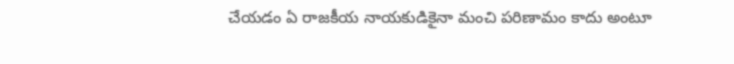చేయడం ఏ రాజకీయ నాయకుడికైనా మంచి పరిణామం కాదు అంటూ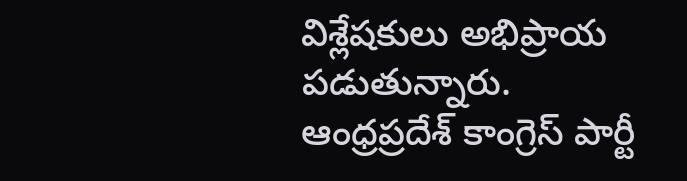విశ్లేషకులు అభిప్రాయ పడుతున్నారు.
ఆంధ్రప్రదేశ్ కాంగ్రెస్ పార్టీ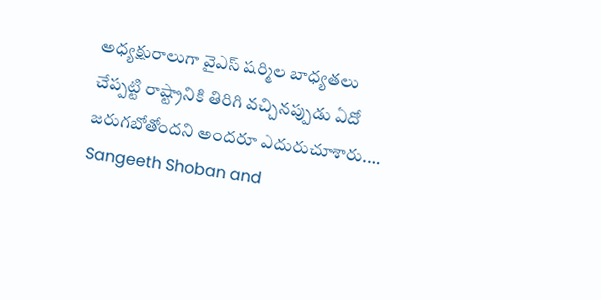అధ్యక్షురాలుగా వైఎస్ షర్మిల బాధ్యతలు చేప్పట్టి రాష్ట్రానికి తిరిగి వచ్చినప్పుడు ఏదో జరుగబోతోందని అందరూ ఎదురుచూశారు.…
Sangeeth Shoban and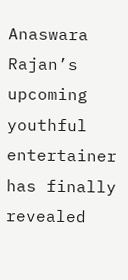Anaswara Rajan’s upcoming youthful entertainer has finally revealed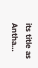its title as Antha…